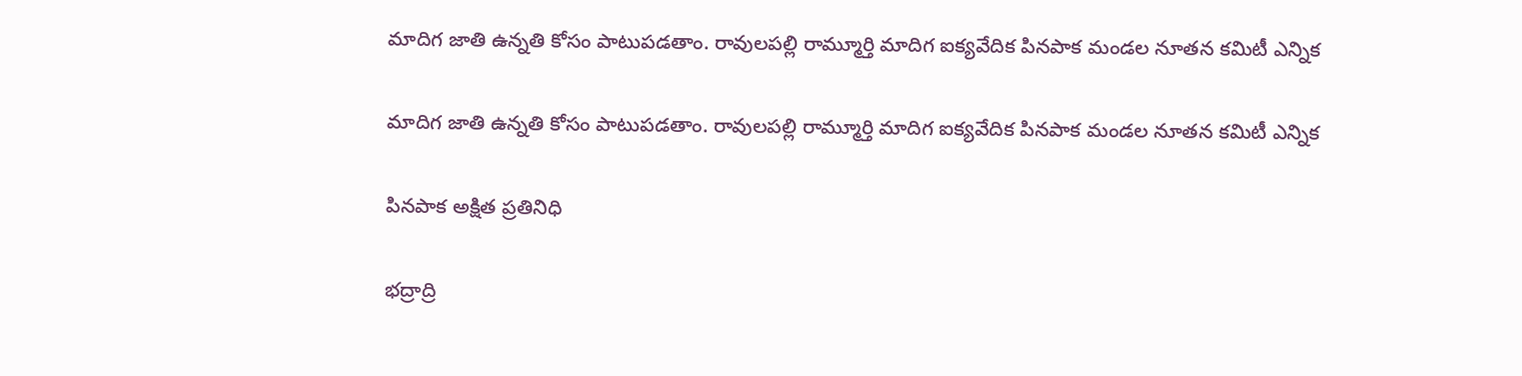మాదిగ జాతి ఉన్నతి కోసం పాటుపడతాం. రావులపల్లి రామ్మూర్తి మాదిగ ఐక్యవేదిక పినపాక మండల నూతన కమిటీ ఎన్నిక

మాదిగ జాతి ఉన్నతి కోసం పాటుపడతాం. రావులపల్లి రామ్మూర్తి మాదిగ ఐక్యవేదిక పినపాక మండల నూతన కమిటీ ఎన్నిక

పినపాక అక్షిత ప్రతినిధి

భద్రాద్రి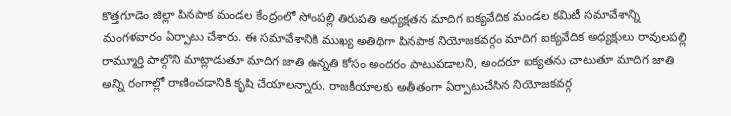కొత్తగూడెం జిల్లా పినపాక మండల కేంద్రంలో సోంపల్లి తిరుపతి అధ్యక్షతన మాదిగ ఐక్యవేదిక మండల కమిటీ సమావేశాన్ని మంగళవారం ఏర్పాటు చేశారు. ఈ సమావేశానికి ముఖ్య అతిథిగా పినపాక నియోజకవర్గం మాదిగ ఐక్యవేదిక అధ్యక్షులు రావులపల్లి రామ్మూర్తి పాల్గొని మాట్లాడుతూ మాదిగ జాతి ఉన్నతి కోసం అందరం పాటుపడాలని, అందరూ ఐక్యతను చాటుతూ మాదిగ జాతి అన్ని రంగాల్లో రాణించడానికి కృషి చేయాలన్నారు. రాజకీయాలకు అతీతంగా ఏర్పాటుచేసిన నియోజకవర్గ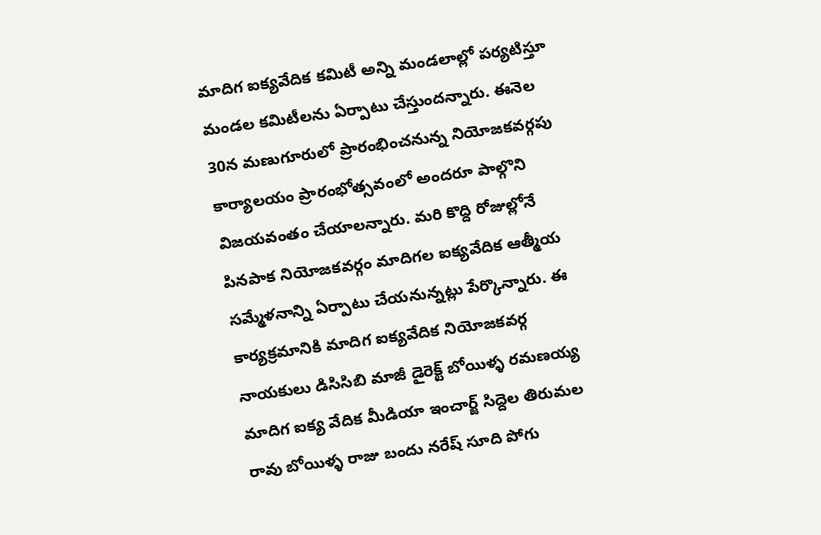మాదిగ ఐక్యవేదిక కమిటీ అన్ని మండలాల్లో పర్యటిస్తూ మండల కమిటీలను ఏర్పాటు చేస్తుందన్నారు. ఈనెల 30న మణుగూరులో ప్రారంభించనున్న నియోజకవర్గపు కార్యాలయం ప్రారంభోత్సవంలో అందరూ పాల్గొని విజయవంతం చేయాలన్నారు. మరి కొద్ది రోజుల్లోనే పినపాక నియోజకవర్గం మాదిగల ఐక్యవేదిక ఆత్మీయ సమ్మేళనాన్ని ఏర్పాటు చేయనున్నట్లు పేర్కొన్నారు. ఈ కార్యక్రమానికి మాదిగ ఐక్యవేదిక నియోజకవర్గ నాయకులు డిసిసిబి మాజీ డైరెక్ట్ బోయిళ్ళ రమణయ్య మాదిగ ఐక్య వేదిక మీడియా ఇంచార్జ్ సిద్దెల తిరుమల రావు బోయిళ్ళ రాజు బందు నరేష్ సూది పోగు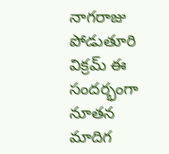నాగరాజు పోడుతూరి విక్రమ్ ఈ సందర్భంగా నూతన మాదిగ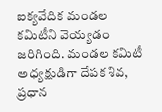ఐక్యవేదిక మండల కమిటీని వెయ్యడం జరిగింది. మండల కమిటీ అధ్యక్షుడిగా దేపక శివ, ప్రధాన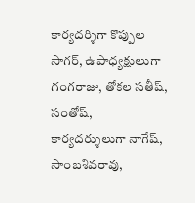కార్యదర్శిగా కొప్పుల సాగర్, ఉపాధ్యక్షులుగా గంగరాజు, తోకల సతీష్, సంతోష్, కార్యదర్శులుగా నాగేష్, సాంబశివరావు,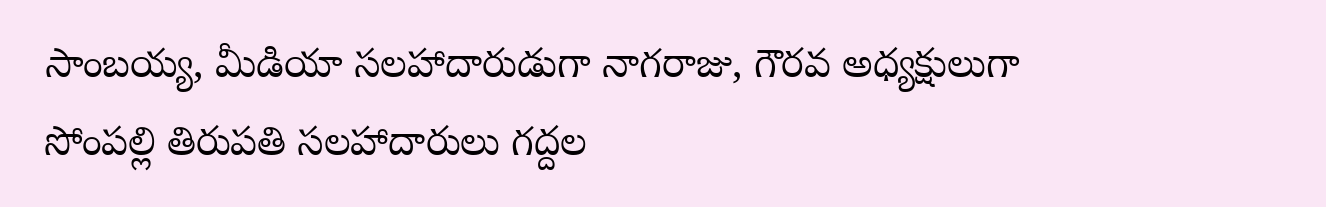సాంబయ్య, మీడియా సలహాదారుడుగా నాగరాజు, గౌరవ అధ్యక్షులుగా సోంపల్లి తిరుపతి సలహాదారులు గద్దల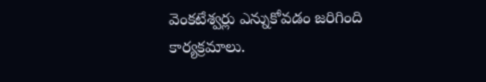వెంకటేశ్వర్లు ఎన్నుకోవడం జరిగింది కార్యక్రమాలు.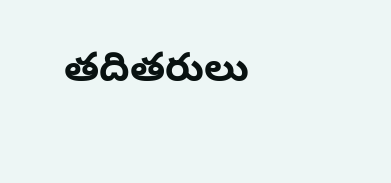తదితరులు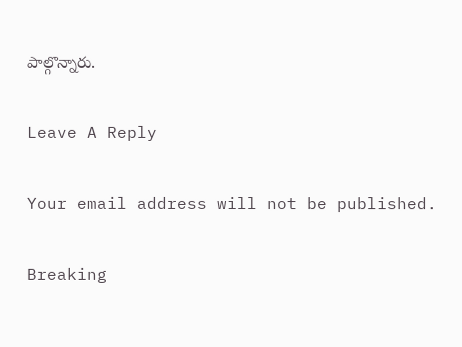పాల్గొన్నారు.

Leave A Reply

Your email address will not be published.

Breaking